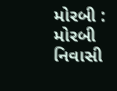મોરબી : મોરબી નિવાસી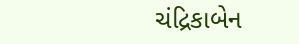ચંદ્રિકાબેન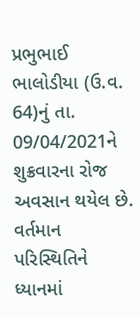પ્રભુભાઈ ભાલોડીયા (ઉ.વ. 64)નું તા. 09/04/2021ને શુક્રવારના રોજ અવસાન થયેલ છે. વર્તમાન પરિસ્થિતિને ધ્યાનમાં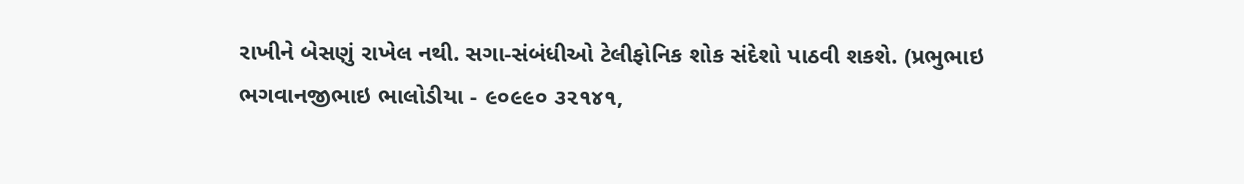રાખીને બેસણું રાખેલ નથી. સગા-સંબંધીઓ ટેલીફોનિક શોક સંદેશો પાઠવી શકશે. (પ્રભુભાઇ ભગવાનજીભાઇ ભાલોડીયા - ૯૦૯૯૦ ૩૨૧૪૧,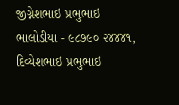જીગ્નેશભાઇ પ્રભુભાઇ ભાલોડીયા - ૯૮૭૯૦ ૨૪૪૪૧, દિવ્યેશભાઇ પ્રભુભાઇ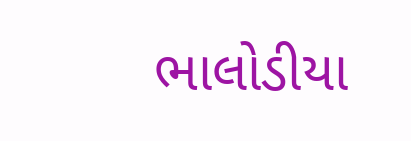ભાલોડીયા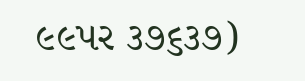૯૯પર ૩૭૬૩૭)